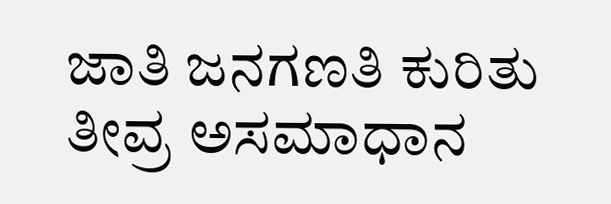ಜಾತಿ ಜನಗಣತಿ ಕುರಿತು ತೀವ್ರ ಅಸಮಾಧಾನ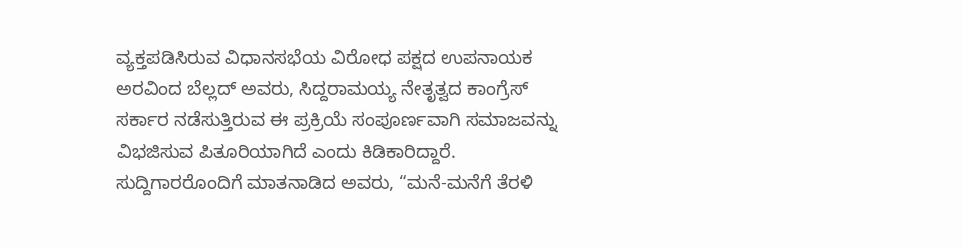ವ್ಯಕ್ತಪಡಿಸಿರುವ ವಿಧಾನಸಭೆಯ ವಿರೋಧ ಪಕ್ಷದ ಉಪನಾಯಕ ಅರವಿಂದ ಬೆಲ್ಲದ್ ಅವರು, ಸಿದ್ದರಾಮಯ್ಯ ನೇತೃತ್ವದ ಕಾಂಗ್ರೆಸ್ ಸರ್ಕಾರ ನಡೆಸುತ್ತಿರುವ ಈ ಪ್ರಕ್ರಿಯೆ ಸಂಪೂರ್ಣವಾಗಿ ಸಮಾಜವನ್ನು ವಿಭಜಿಸುವ ಪಿತೂರಿಯಾಗಿದೆ ಎಂದು ಕಿಡಿಕಾರಿದ್ದಾರೆ.
ಸುದ್ದಿಗಾರರೊಂದಿಗೆ ಮಾತನಾಡಿದ ಅವರು, “ಮನೆ-ಮನೆಗೆ ತೆರಳಿ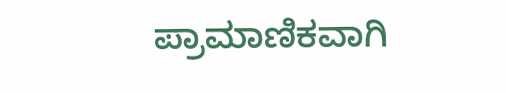ಪ್ರಾಮಾಣಿಕವಾಗಿ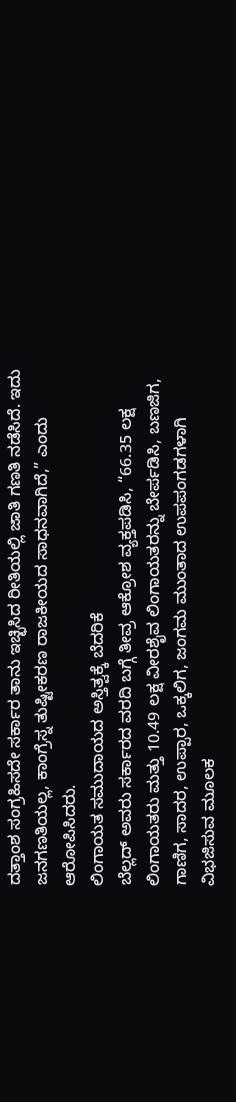ದತ್ತಾಂಶ ಸಂಗ್ರಹಿಸದೇ ಸರ್ಕಾರ ತಾನು ಇಚ್ಛಿಸಿದ ರೀತಿಯಲ್ಲಿ ಜಾತಿ ಗಣತಿ ನಡೆಸಿದೆ. ಇದು ಜನಗಣತಿಯಲ್ಲ, ಕಾಂಗ್ರೆಸ್ನ ತುಷ್ಟೀಕರಣ ರಾಜಕೀಯದ ಸಾಧನವಾಗಿದೆ,” ಎಂದು ಆರೋಪಿಸಿದರು.
ಲಿಂಗಾಯತ ಸಮುದಾಯದ ಅಸ್ತಿತ್ವಕ್ಕೆ ಬೆದರಿಕೆ
ಬೆಲ್ಲದ್ ಅವರು ಸರ್ಕಾರದ ವರದಿ ಬಗ್ಗೆ ತೀವ್ರ ಆಕ್ರೋಶ ವ್ಯಕ್ತಪಡಿಸಿ, “66.35 ಲಕ್ಷ ಲಿಂಗಾಯತರು ಮತ್ತು 10.49 ಲಕ್ಷ ವೀರಶೈವ ಲಿಂಗಾಯತರನ್ನು ಬೇರ್ಪಡಿಸಿ, ಬಣಜಿಗ, ಗಾಣಿಗ, ಸಾದರ, ಉಪ್ಪಾರ, ಒಕ್ಕಲಿಗ, ಜಂಗಮ ಮುಂತಾದ ಉಪಪಂಗಡಗಳಾಗಿ ವಿಭಜಿಸುವ ಮೂಲಕ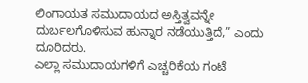ಲಿಂಗಾಯತ ಸಮುದಾಯದ ಅಸ್ತಿತ್ವವನ್ನೇ ದುರ್ಬಲಗೊಳಿಸುವ ಹುನ್ನಾರ ನಡೆಯುತ್ತಿದೆ,” ಎಂದು ದೂರಿದರು.
ಎಲ್ಲಾ ಸಮುದಾಯಗಳಿಗೆ ಎಚ್ಚರಿಕೆಯ ಗಂಟೆ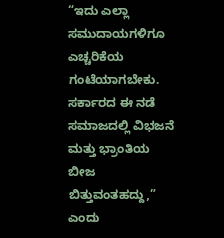“ಇದು ಎಲ್ಲಾ ಸಮುದಾಯಗಳಿಗೂ ಎಚ್ಚರಿಕೆಯ ಗಂಟೆಯಾಗಬೇಕು. ಸರ್ಕಾರದ ಈ ನಡೆ ಸಮಾಜದಲ್ಲಿ ವಿಭಜನೆ ಮತ್ತು ಭ್ರಾಂತಿಯ ಬೀಜ ಬಿತ್ತುವಂತಹದ್ದು,” ಎಂದು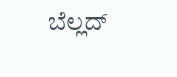ಬೆಲ್ಲದ್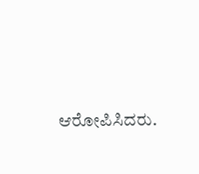ಆರೋಪಿಸಿದರು.